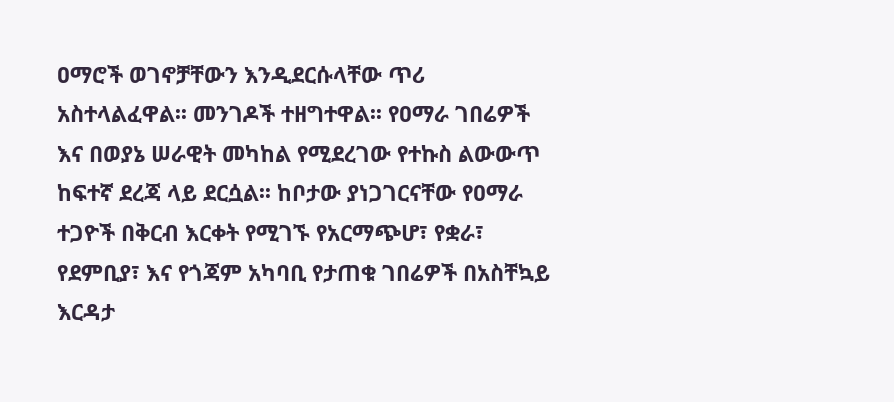ዐማሮች ወገኖቻቸውን እንዲደርሱላቸው ጥሪ አስተላልፈዋል፡፡ መንገዶች ተዘግተዋል፡፡ የዐማራ ገበሬዎች እና በወያኔ ሠራዊት መካከል የሚደረገው የተኩስ ልውውጥ ከፍተኛ ደረጃ ላይ ደርሷል፡፡ ከቦታው ያነጋገርናቸው የዐማራ ተጋዮች በቅርብ እርቀት የሚገኙ የአርማጭሆ፣ የቋራ፣ የደምቢያ፣ እና የጎጃም አካባቢ የታጠቁ ገበሬዎች በአስቸኳይ እርዳታ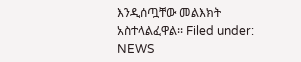እንዲሰጧቸው መልእክት አስተላልፈዋል፡፡ Filed under: NEWS